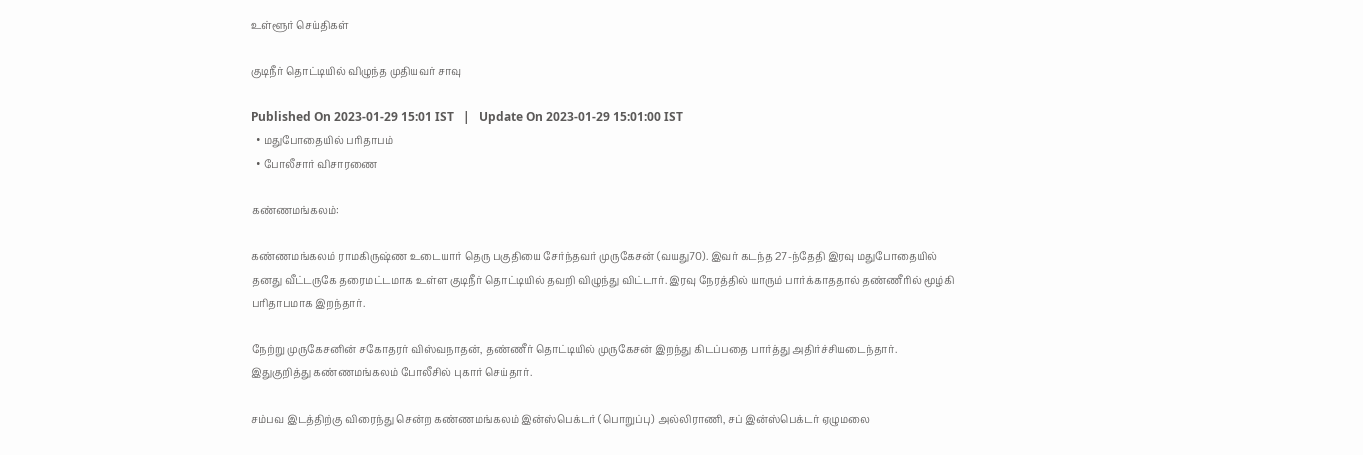உள்ளூர் செய்திகள்

குடிநீர் தொட்டியில் விழுந்த முதியவர் சாவு

Published On 2023-01-29 15:01 IST   |   Update On 2023-01-29 15:01:00 IST
  • மதுபோதையில் பரிதாபம்
  • போலீசார் விசாரணை

கண்ணமங்கலம்:

கண்ணமங்கலம் ராமகிருஷ்ண உடையார் தெரு பகுதியை சேர்ந்தவர் முருகேசன் (வயது70). இவர் கடந்த 27-ந்தேதி இரவு மதுபோதையில் தனது வீட்டருகே தரைமட்டமாக உள்ள குடிநீர் தொட்டியில் தவறி விழுந்து விட்டார். இரவு நேரத்தில் யாரும் பார்க்காததால் தண்ணீரில் மூழ்கி பரிதாபமாக இறந்தார்.

நேற்று முருகேசனின் சகோதரர் விஸ்வநாதன், தண்ணீர் தொட்டியில் முருகேசன் இறந்து கிடப்பதை பார்த்து அதிர்ச்சியடைந்தார். இதுகுறித்து கண்ணமங்கலம் போலீசில் புகார் செய்தார்.

சம்பவ இடத்திற்கு விரைந்து சென்ற கண்ணமங்கலம் இன்ஸ்பெக்டர் (பொறுப்பு) அல்லிராணி, சப் இன்ஸ்பெக்டர் ஏழுமலை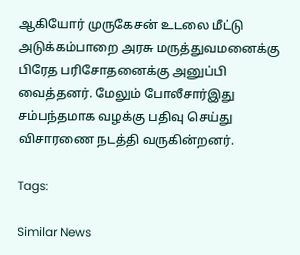ஆகியோர் முருகேசன் உடலை மீட்டு அடுக்கம்பாறை அரசு மருத்துவமனைக்கு பிரேத பரிசோதனைக்கு அனுப்பி வைத்தனர். மேலும் போலீசார்இது சம்பந்தமாக வழக்கு பதிவு செய்து விசாரணை நடத்தி வருகின்றனர்.

Tags:

Similar News